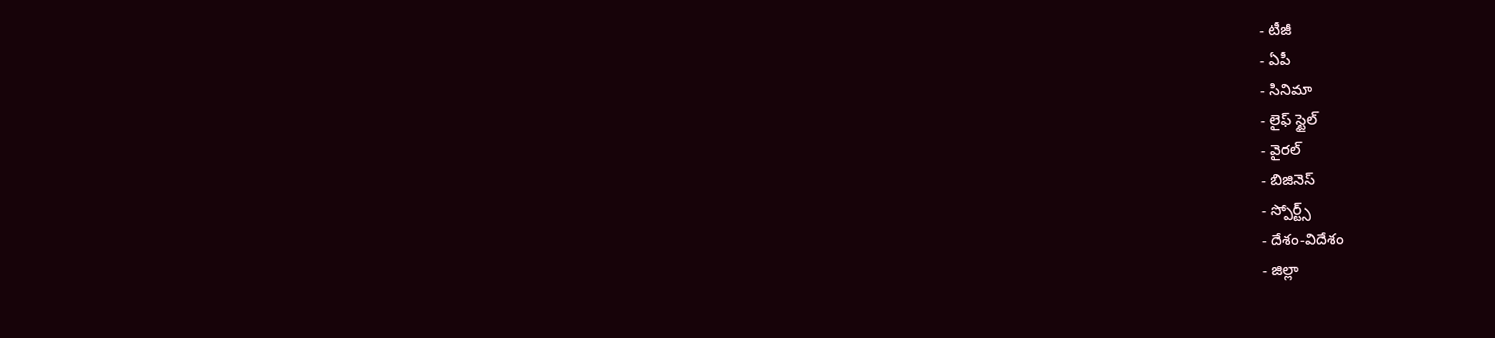- టీజీ
- ఏపీ
- సినిమా
- లైఫ్ స్టైల్
- వైరల్
- బిజినెస్
- స్పోర్ట్స్
- దేశం-విదేశం
- జిల్లా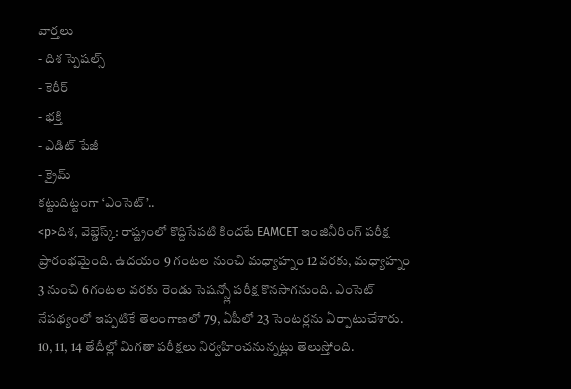వార్తలు
- దిశ స్పెషల్స్
- కెరీర్
- భక్తి
- ఎడిట్ పేజీ
- క్రైమ్
కట్టుదిట్టంగా ‘ఎంసెట్’..
<p>దిశ, వెబ్డెస్క్: రాష్ట్రంలో కొద్దిసేపటి కిందటే EAMCET ఇంజినీరింగ్ పరీక్ష ప్రారంభమైంది. ఉదయం 9 గంటల నుంచి మధ్యాహ్నం 12వరకు, మధ్యాహ్నం 3 నుంచి 6గంటల వరకు రెండు సెషన్స్లో పరీక్ష కొనసాగనుంది. ఎంసెట్ నేపథ్యంలో ఇప్పటికే తెలంగాణలో 79, ఏపీలో 23 సెంటర్లను ఏర్పాటుచేశారు. 10, 11, 14 తేదీల్లో మిగతా పరీక్షలు నిర్వహించనున్నట్లు తెలుస్తోంది.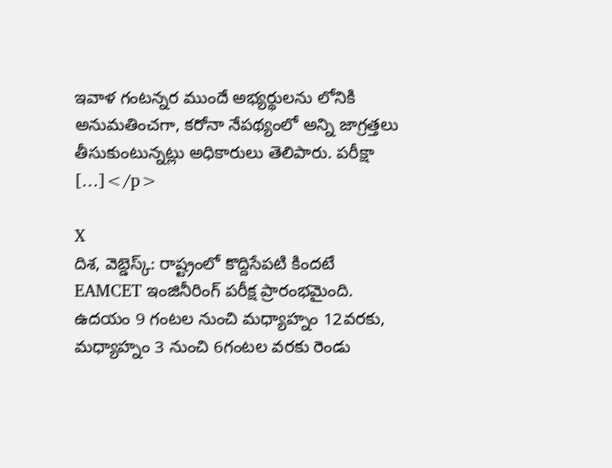ఇవాళ గంటన్నర ముందే అభ్యర్థులను లోనికి అనుమతించగా, కరోనా నేపథ్యంలో అన్ని జాగ్రత్తలు తీసుకుంటున్నట్లు అధికారులు తెలిపారు. పరీక్షా […]</p>

X
దిశ, వెబ్డెస్క్: రాష్ట్రంలో కొద్దిసేపటి కిందటే EAMCET ఇంజినీరింగ్ పరీక్ష ప్రారంభమైంది. ఉదయం 9 గంటల నుంచి మధ్యాహ్నం 12వరకు, మధ్యాహ్నం 3 నుంచి 6గంటల వరకు రెండు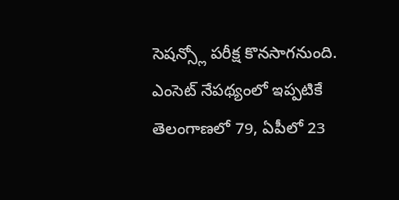సెషన్స్లో పరీక్ష కొనసాగనుంది. ఎంసెట్ నేపథ్యంలో ఇప్పటికే తెలంగాణలో 79, ఏపీలో 23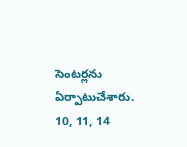సెంటర్లను ఏర్పాటుచేశారు. 10, 11, 14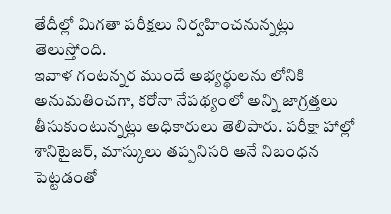తేదీల్లో మిగతా పరీక్షలు నిర్వహించనున్నట్లు తెలుస్తోంది.
ఇవాళ గంటన్నర ముందే అభ్యర్థులను లోనికి అనుమతించగా, కరోనా నేపథ్యంలో అన్ని జాగ్రత్తలు తీసుకుంటున్నట్లు అధికారులు తెలిపారు. పరీక్షా హాల్లో శానిటైజర్, మాస్కులు తప్పనిసరి అనే నిబంధన పెట్టడంతో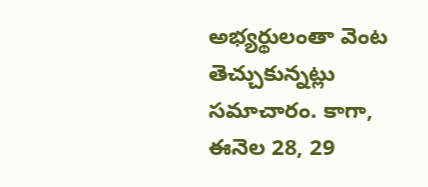అభ్యర్థులంతా వెంట తెచ్చుకున్నట్లు సమాచారం. కాగా, ఈనెల 28, 29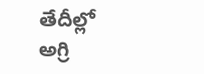తేదీల్లో అగ్రి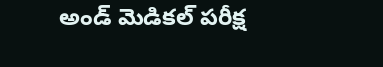అండ్ మెడికల్ పరీక్ష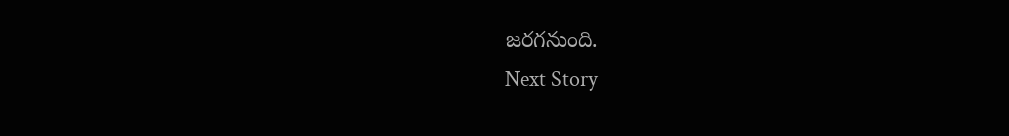జరగనుంది.
Next Story